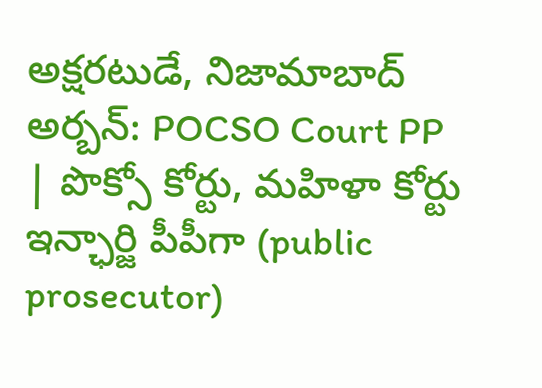అక్షరటుడే, నిజామాబాద్ అర్బన్: POCSO Court PP | పొక్సో కోర్టు, మహిళా కోర్టు ఇన్ఛార్జి పీపీగా (public prosecutor)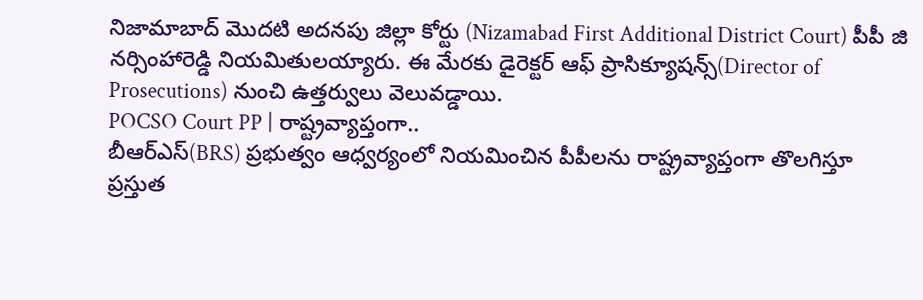నిజామాబాద్ మొదటి అదనపు జిల్లా కోర్టు (Nizamabad First Additional District Court) పీపీ జి నర్సింహారెడ్డి నియమితులయ్యారు. ఈ మేరకు డైరెక్టర్ ఆఫ్ ప్రాసిక్యూషన్స్(Director of Prosecutions) నుంచి ఉత్తర్వులు వెలువడ్డాయి.
POCSO Court PP | రాష్ట్రవ్యాప్తంగా..
బీఆర్ఎస్(BRS) ప్రభుత్వం ఆధ్వర్యంలో నియమించిన పీపీలను రాష్ట్రవ్యాప్తంగా తొలగిస్తూ ప్రస్తుత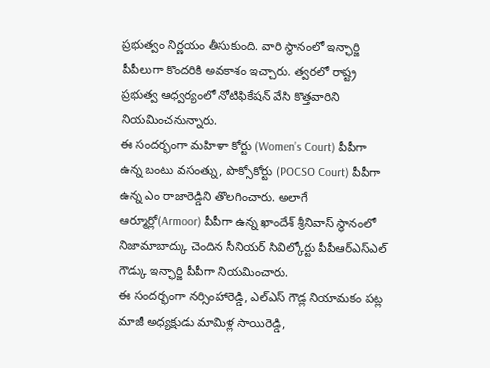ప్రభుత్వం నిర్ణయం తీసుకుంది. వారి స్థానంలో ఇన్ఛార్జి పీపీలుగా కొందరికి అవకాశం ఇచ్చారు. త్వరలో రాష్ట్ర ప్రభుత్వ ఆధ్వర్యంలో నోటిఫికేషన్ వేసి కొత్తవారిని నియమించనున్నారు.
ఈ సందర్భంగా మహిళా కోర్టు (Women’s Court) పీపీగా ఉన్న బంటు వసంత్ను, పొక్సోకోర్టు (POCSO Court) పీపీగా ఉన్న ఎం రాజారెడ్డిని తొలగించారు. అలాగే ఆర్మూర్లో(Armoor) పీపీగా ఉన్న ఖాందేశ్ శ్రీనివాస్ స్థానంలో నిజామాబాద్కు చెందిన సీనియర్ సివిల్కోర్టు పీపీఆర్ఎస్ఎల్ గౌడ్కు ఇన్ఛార్జి పీపీగా నియమించారు.
ఈ సందర్భంగా నర్సింహారెడ్డి, ఎల్ఎస్ గౌడ్ల నియామకం పట్ల మాజీ అధ్యక్షుడు మామిళ్ల సాయిరెడ్డి,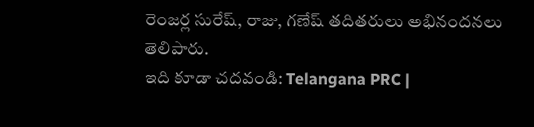రెంజర్ల సురేష్, రాజు, గణేష్ తదితరులు అభినందనలు తెలిపారు.
ఇది కూడా చదవండి: Telangana PRC |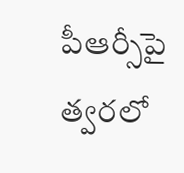పీఆర్సీపై త్వరలో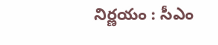నిర్ణయం : సీఎం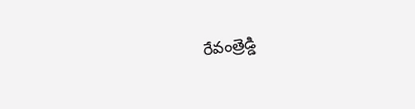రేవంత్రెడ్డి